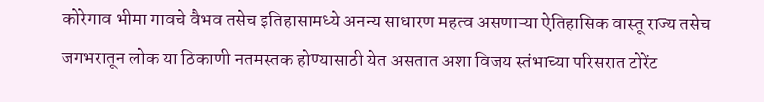कोरेगाव भीमा गावचे वैभव तसेच इतिहासामध्ये अनन्य साधारण महत्व असणाऱ्या ऐतिहासिक वास्तू राज्य तसेच जगभरातून लोक या ठिकाणी नतमस्तक होण्यासाठी येत असतात अशा विजय स्तंभाच्या परिसरात टोरेंट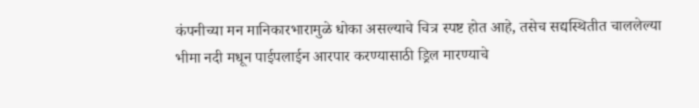कंपनीच्या मन मानिकारभारामुळे धोका असल्याचे चित्र स्पष्ट होत आहे, तसेच सद्यस्थितीत चाललेल्या भीमा नदी मधून पाईपलाईन आरपार करण्यासाठी ड्रिल मारण्याचे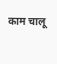काम चालू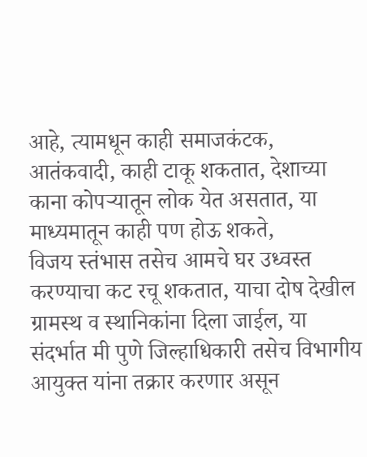आहे, त्यामधून काही समाजकंटक, आतंकवादी, काही टाकू शकतात, देशाच्या काना कोपऱ्यातून लोक येत असतात, या माध्यमातून काही पण होऊ शकते,
विजय स्तंभास तसेच आमचे घर उध्वस्त करण्याचा कट रचू शकतात, याचा दोष देखील ग्रामस्थ व स्थानिकांना दिला जाईल, या संदर्भात मी पुणे जिल्हाधिकारी तसेच विभागीय आयुक्त यांना तक्रार करणार असून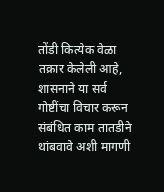तोंडी कित्येक वेळा तक्रार केलेली आहे, शासनाने या सर्व गोष्टींचा विचार करून संबंधित काम तातडीने थांबवावे अशी मागणी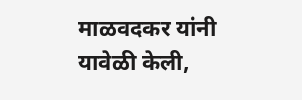माळवदकर यांनी यावेळी केली,